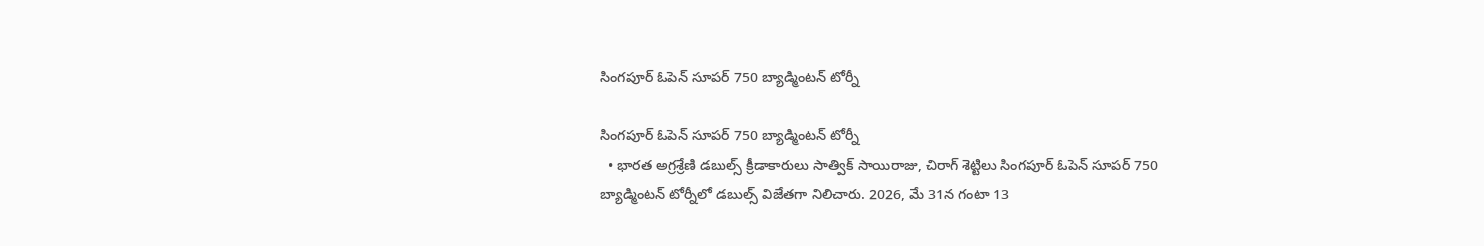సింగపూర్‌ ఓపెన్‌ సూపర్‌ 750 బ్యాడ్మింటన్‌ టోర్నీ

సింగపూర్‌ ఓపెన్‌ సూపర్‌ 750 బ్యాడ్మింటన్‌ టోర్నీ
  • భారత అగ్రశ్రేణి డబుల్స్‌ క్రీడాకారులు సాత్విక్‌ సాయిరాజు, చిరాగ్‌ శెట్టిలు సింగపూర్‌ ఓపెన్‌ సూపర్‌ 750 బ్యాడ్మింటన్‌ టోర్నీలో డబుల్స్‌ విజేతగా నిలిచారు. 2026, మే 31న గంటా 13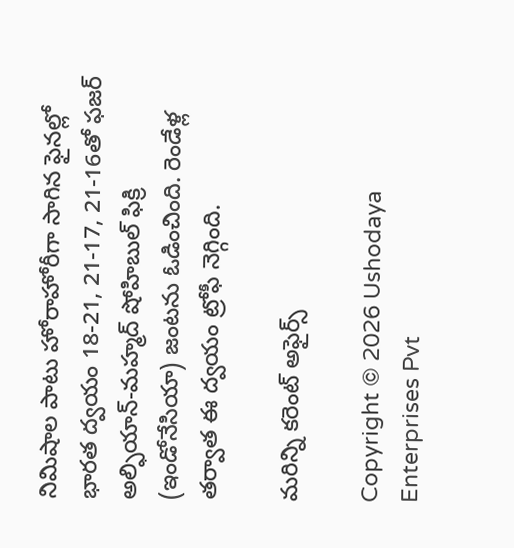నిమిషాల పాటు హోరాహోరీగా సాగిన ఫైనల్లో భారత ద్వయం 18-21, 21-17, 21-16తో ఫజర్‌ అల్ఫియాన్‌-మహ్మద్‌ షోహిబుల్‌ ఫిక్రి (ఇండోనేసియా) జంటను ఓడించింది. రెండేళ్ల తర్వాత ఈ ద్వయం ట్రోఫీ నెగ్గింది.

మరిన్ని కరెంట్ అఫైర్స్

Copyright © 2026 Ushodaya Enterprises Pvt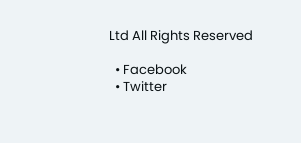Ltd All Rights Reserved

  • Facebook
  • Twitter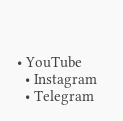• YouTube
  • Instagram
  • Telegram